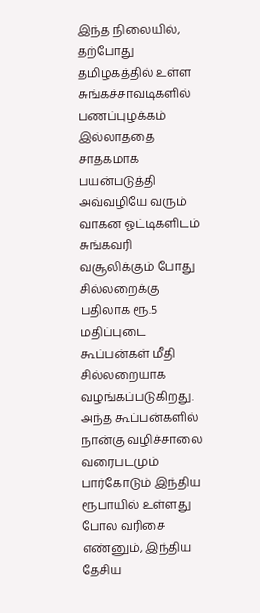இந்த நிலையில், தற்போது தமிழகத்தில் உள்ள சுங்கச்சாவடிகளில் பணப்புழக்கம் இல்லாததை சாதகமாக பயன்படுத்தி அவ்வழியே வரும் வாகன ஓட்டிகளிடம் சுங்கவரி வசூலிக்கும் போது சில்லறைக்கு பதிலாக ரூ.5 மதிப்புடை கூப்பன்கள் மீதி சில்லறையாக வழங்கப்படுகிறது. அந்த கூப்பன்களில் நான்கு வழிச்சாலை வரைபடமும் பார்கோடும் இந்திய ரூபாயில் உள்ளது போல வரிசை எண்னும், இந்திய தேசிய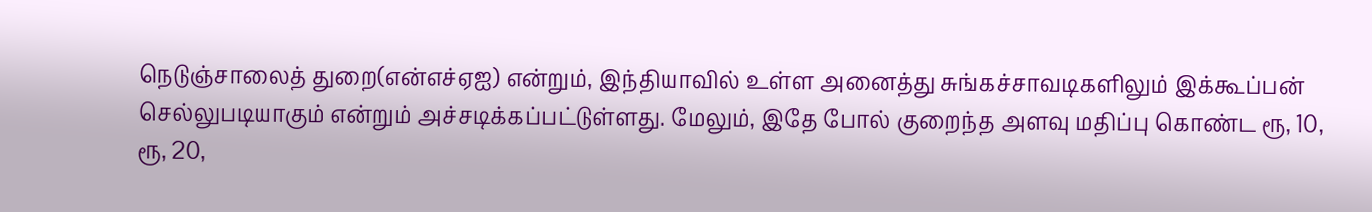நெடுஞ்சாலைத் துறை(என்எச்ஏஐ) என்றும், இந்தியாவில் உள்ள அனைத்து சுங்கச்சாவடிகளிலும் இக்கூப்பன் செல்லுபடியாகும் என்றும் அச்சடிக்கப்பட்டுள்ளது. மேலும், இதே போல் குறைந்த அளவு மதிப்பு கொண்ட ரூ, 10, ரூ, 20,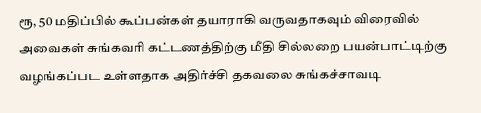ரூ, 50 மதிப்பில் கூப்பன்கள் தயாராகி வருவதாகவும் விரைவில் அவைகள் சுங்கவரி கட்டணத்திற்கு மீதி சில்லறை பயன்பாட்டிற்கு வழங்கப்பட உள்ளதாக அதிர்ச்சி தகவலை சுங்கச்சாவடி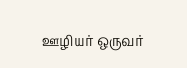ஊழியர் ஒருவர்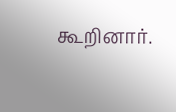கூறினார்.